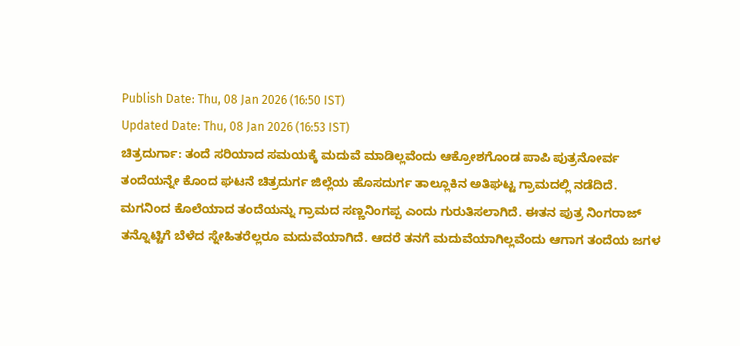Publish Date: Thu, 08 Jan 2026 (16:50 IST)
Updated Date: Thu, 08 Jan 2026 (16:53 IST)
ಚಿತ್ರದುರ್ಗಾ: ತಂದೆ ಸರಿಯಾದ ಸಮಯಕ್ಕೆ ಮದುವೆ ಮಾಡಿಲ್ಲವೆಂದು ಆಕ್ರೋಶಗೊಂಡ ಪಾಪಿ ಪುತ್ರನೋರ್ವ ತಂದೆಯನ್ನೇ ಕೊಂದ ಘಟನೆ ಚಿತ್ರದುರ್ಗ ಜಿಲ್ಲೆಯ ಹೊಸದುರ್ಗ ತಾಲ್ಲೂಕಿನ ಅತಿಘಟ್ಟ ಗ್ರಾಮದಲ್ಲಿ ನಡೆದಿದೆ.
ಮಗನಿಂದ ಕೊಲೆಯಾದ ತಂದೆಯನ್ನು ಗ್ರಾಮದ ಸಣ್ಣನಿಂಗಪ್ಪ ಎಂದು ಗುರುತಿಸಲಾಗಿದೆ. ಈತನ ಪುತ್ರ ನಿಂಗರಾಜ್ ತನ್ನೊಟ್ಟಿಗೆ ಬೆಳೆದ ಸ್ನೇಹಿತರೆಲ್ಲರೂ ಮದುವೆಯಾಗಿದೆ. ಆದರೆ ತನಗೆ ಮದುವೆಯಾಗಿಲ್ಲವೆಂದು ಆಗಾಗ ತಂದೆಯ ಜಗಳ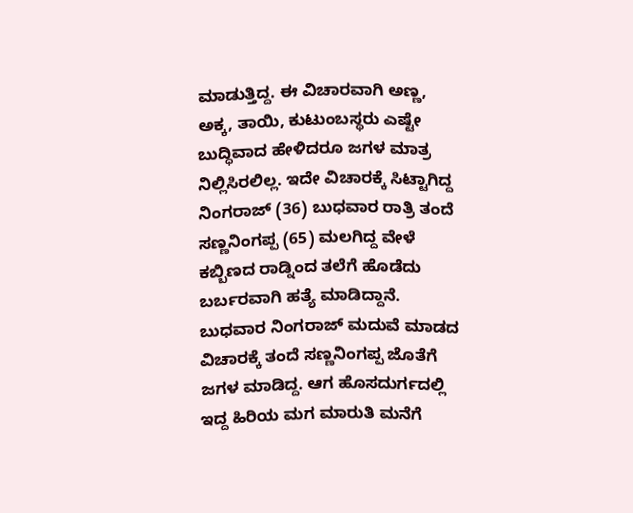ಮಾಡುತ್ತಿದ್ದ. ಈ ವಿಚಾರವಾಗಿ ಅಣ್ಣ, ಅಕ್ಕ, ತಾಯಿ, ಕುಟುಂಬಸ್ಥರು ಎಷ್ಟೇ ಬುದ್ಧಿವಾದ ಹೇಳಿದರೂ ಜಗಳ ಮಾತ್ರ ನಿಲ್ಲಿಸಿರಲಿಲ್ಲ. ಇದೇ ವಿಚಾರಕ್ಕೆ ಸಿಟ್ಟಾಗಿದ್ದ ನಿಂಗರಾಜ್ (36) ಬುಧವಾರ ರಾತ್ರಿ ತಂದೆ ಸಣ್ಣನಿಂಗಪ್ಪ (65) ಮಲಗಿದ್ದ ವೇಳೆ ಕಬ್ಬಿಣದ ರಾಡ್ನಿಂದ ತಲೆಗೆ ಹೊಡೆದು ಬರ್ಬರವಾಗಿ ಹತ್ಯೆ ಮಾಡಿದ್ದಾನೆ.
ಬುಧವಾರ ನಿಂಗರಾಜ್ ಮದುವೆ ಮಾಡದ ವಿಚಾರಕ್ಕೆ ತಂದೆ ಸಣ್ಣನಿಂಗಪ್ಪ ಜೊತೆಗೆ ಜಗಳ ಮಾಡಿದ್ದ. ಆಗ ಹೊಸದುರ್ಗದಲ್ಲಿ ಇದ್ದ ಹಿರಿಯ ಮಗ ಮಾರುತಿ ಮನೆಗೆ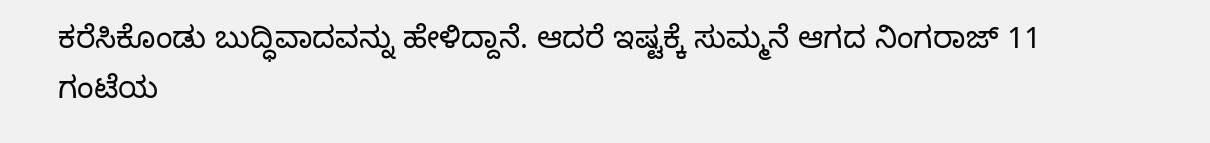ಕರೆಸಿಕೊಂಡು ಬುದ್ಧಿವಾದವನ್ನು ಹೇಳಿದ್ದಾನೆ. ಆದರೆ ಇಷ್ಟಕ್ಕೆ ಸುಮ್ಮನೆ ಆಗದ ನಿಂಗರಾಜ್ 11 ಗಂಟೆಯ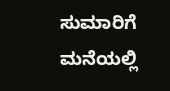ಸುಮಾರಿಗೆ ಮನೆಯಲ್ಲಿ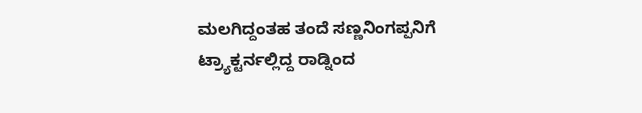ಮಲಗಿದ್ದಂತಹ ತಂದೆ ಸಣ್ಣನಿಂಗಪ್ಪನಿಗೆ ಟ್ರ್ಯಾಕ್ಟರ್ನಲ್ಲಿದ್ದ ರಾಡ್ನಿಂದ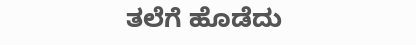ತಲೆಗೆ ಹೊಡೆದು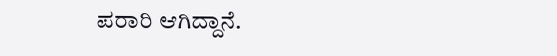ಪರಾರಿ ಆಗಿದ್ದಾನೆ.